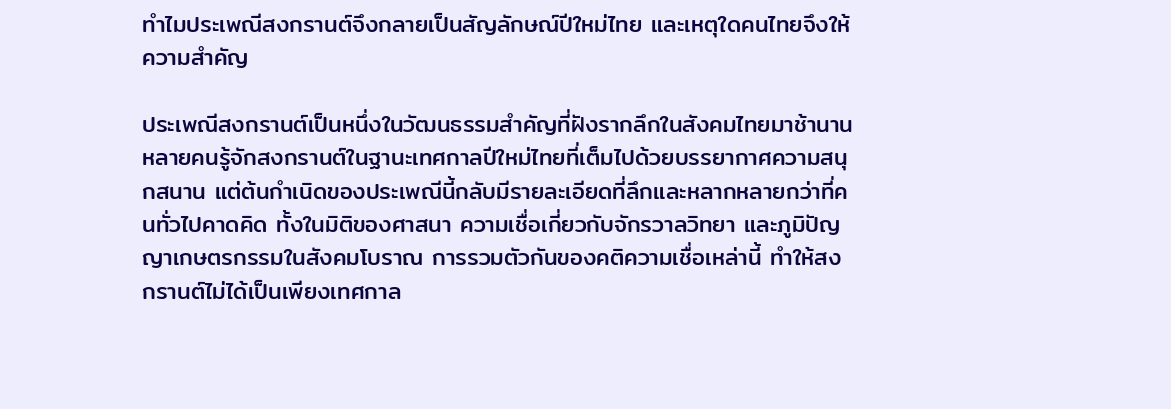ทำไมประเพณีสงกรานต์จึงกลายเป็นสัญลักษณ์ปีใหม่ไทย และเหตุใดคนไทยจึงให้ความสำคัญ

ประเพณีสงกรานต์เป็นหนึ่งในวัฒนธรรมสำคัญที่ฝังรากลึกในสังคมไทยมาช้านาน หลายคนรู้จักสงกรานต์ในฐานะเทศกาลปีใหม่ไทยที่เต็มไปด้วยบรรยากาศความสนุกสนาน แต่ต้นกำเนิดของประเพณีนี้กลับมีรายละเอียดที่ลึกและหลากหลายกว่าที่คนทั่วไปคาดคิด ทั้งในมิติของศาสนา ความเชื่อเกี่ยวกับจักรวาลวิทยา และภูมิปัญญาเกษตรกรรมในสังคมโบราณ การรวมตัวกันของคติความเชื่อเหล่านี้ ทำให้สงกรานต์ไม่ได้เป็นเพียงเทศกาล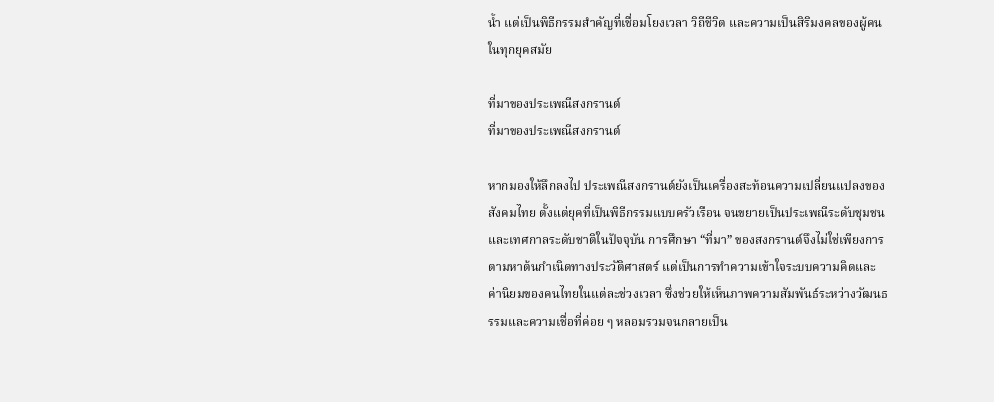น้ำ แต่เป็นพิธีกรรมสำคัญที่เชื่อมโยงเวลา วิถีชีวิต และความเป็นสิริมงคลของผู้คนในทุกยุคสมัย

ที่มาของประเพณีสงกรานต์
ที่มาของประเพณีสงกรานต์

หากมองให้ลึกลงไป ประเพณีสงกรานต์ยังเป็นเครื่องสะท้อนความเปลี่ยนแปลงของสังคมไทย ตั้งแต่ยุคที่เป็นพิธีกรรมแบบครัวเรือน จนขยายเป็นประเพณีระดับชุมชนและเทศกาลระดับชาติในปัจจุบัน การศึกษา “ที่มา” ของสงกรานต์จึงไม่ใช่เพียงการตามหาต้นกำเนิดทางประวัติศาสตร์ แต่เป็นการทำความเข้าใจระบบความคิดและค่านิยมของคนไทยในแต่ละช่วงเวลา ซึ่งช่วยให้เห็นภาพความสัมพันธ์ระหว่างวัฒนธรรมและความเชื่อที่ค่อย ๆ หลอมรวมจนกลายเป็น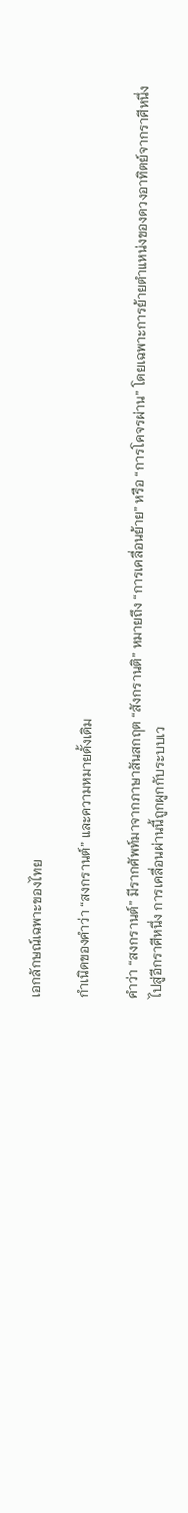เอกลักษณ์เฉพาะของไทย

กำเนิดของคำว่า “สงกรานต์” และความหมายดั้งเดิม

คำว่า “สงกรานต์” มีรากศัพท์มาจากภาษาสันสกฤต “สังกรานติ” หมายถึง “การเคลื่อนย้าย” หรือ “การโคจรผ่าน” โดยเฉพาะการย้ายตำแหน่งของดวงอาทิตย์จากราศีหนึ่งไปสู่อีกราศีหนึ่ง การเคลื่อนผ่านนี้ถูกผูกกับระบบเว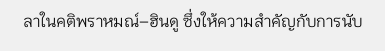ลาในคติพราหมณ์–ฮินดู ซึ่งให้ความสำคัญกับการนับ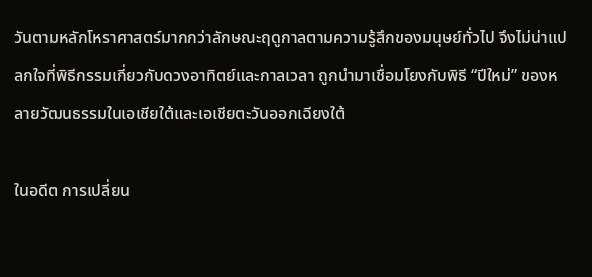วันตามหลักโหราศาสตร์มากกว่าลักษณะฤดูกาลตามความรู้สึกของมนุษย์ทั่วไป จึงไม่น่าแปลกใจที่พิธีกรรมเกี่ยวกับดวงอาทิตย์และกาลเวลา ถูกนำมาเชื่อมโยงกับพิธี “ปีใหม่” ของหลายวัฒนธรรมในเอเชียใต้และเอเชียตะวันออกเฉียงใต้

ในอดีต การเปลี่ยน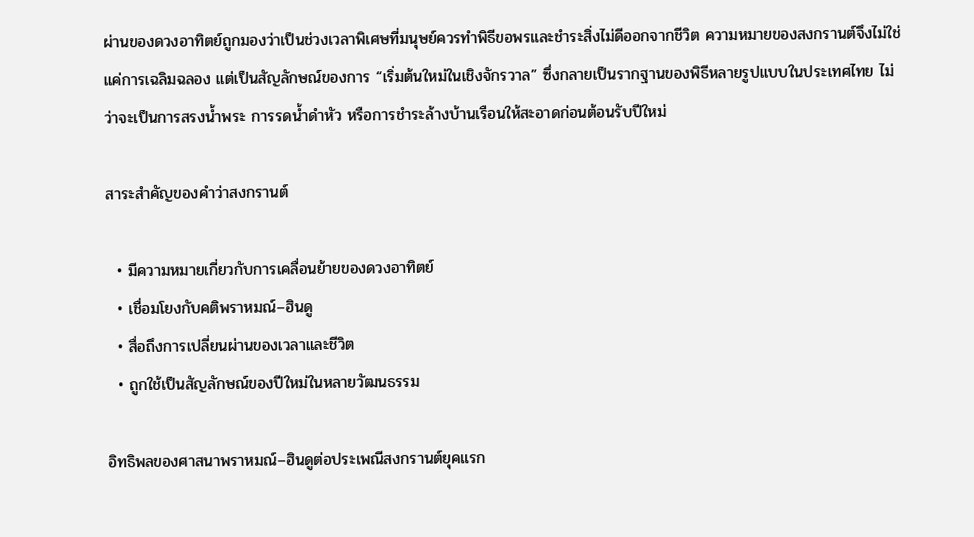ผ่านของดวงอาทิตย์ถูกมองว่าเป็นช่วงเวลาพิเศษที่มนุษย์ควรทำพิธีขอพรและชำระสิ่งไม่ดีออกจากชีวิต ความหมายของสงกรานต์จึงไม่ใช่แค่การเฉลิมฉลอง แต่เป็นสัญลักษณ์ของการ “เริ่มต้นใหม่ในเชิงจักรวาล” ซึ่งกลายเป็นรากฐานของพิธีหลายรูปแบบในประเทศไทย ไม่ว่าจะเป็นการสรงน้ำพระ การรดน้ำดำหัว หรือการชำระล้างบ้านเรือนให้สะอาดก่อนต้อนรับปีใหม่

สาระสำคัญของคำว่าสงกรานต์

  • มีความหมายเกี่ยวกับการเคลื่อนย้ายของดวงอาทิตย์
  • เชื่อมโยงกับคติพราหมณ์–ฮินดู
  • สื่อถึงการเปลี่ยนผ่านของเวลาและชีวิต
  • ถูกใช้เป็นสัญลักษณ์ของปีใหม่ในหลายวัฒนธรรม

อิทธิพลของศาสนาพราหมณ์–ฮินดูต่อประเพณีสงกรานต์ยุคแรก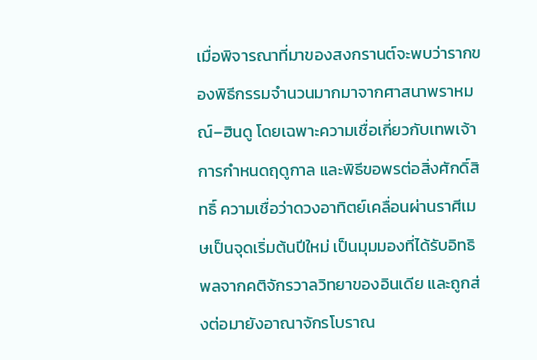เมื่อพิจารณาที่มาของสงกรานต์จะพบว่ารากของพิธีกรรมจำนวนมากมาจากศาสนาพราหมณ์–ฮินดู โดยเฉพาะความเชื่อเกี่ยวกับเทพเจ้า การกำหนดฤดูกาล และพิธีขอพรต่อสิ่งศักดิ์สิทธิ์ ความเชื่อว่าดวงอาทิตย์เคลื่อนผ่านราศีเมษเป็นจุดเริ่มต้นปีใหม่ เป็นมุมมองที่ได้รับอิทธิพลจากคติจักรวาลวิทยาของอินเดีย และถูกส่งต่อมายังอาณาจักรโบราณ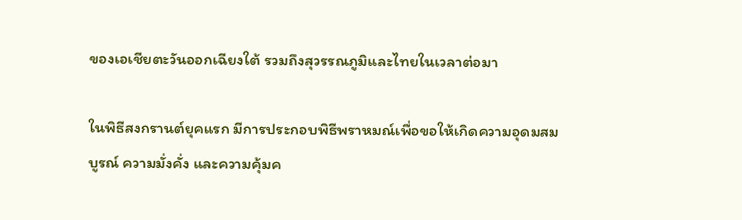ของเอเชียตะวันออกเฉียงใต้ รวมถึงสุวรรณภูมิและไทยในเวลาต่อมา

ในพิธีสงกรานต์ยุคแรก มีการประกอบพิธีพราหมณ์เพื่อขอให้เกิดความอุดมสมบูรณ์ ความมั่งคั่ง และความคุ้มค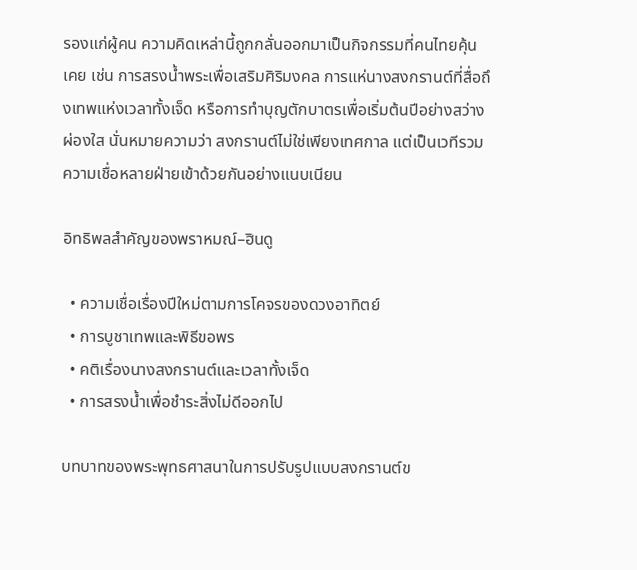รองแก่ผู้คน ความคิดเหล่านี้ถูกกลั่นออกมาเป็นกิจกรรมที่คนไทยคุ้นเคย เช่น การสรงน้ำพระเพื่อเสริมศิริมงคล การแห่นางสงกรานต์ที่สื่อถึงเทพแห่งเวลาทั้งเจ็ด หรือการทำบุญตักบาตรเพื่อเริ่มต้นปีอย่างสว่างผ่องใส นั่นหมายความว่า สงกรานต์ไม่ใช่เพียงเทศกาล แต่เป็นเวทีรวมความเชื่อหลายฝ่ายเข้าด้วยกันอย่างแนบเนียน

อิทธิพลสำคัญของพราหมณ์–ฮินดู

  • ความเชื่อเรื่องปีใหม่ตามการโคจรของดวงอาทิตย์
  • การบูชาเทพและพิธีขอพร
  • คติเรื่องนางสงกรานต์และเวลาทั้งเจ็ด
  • การสรงน้ำเพื่อชำระสิ่งไม่ดีออกไป

บทบาทของพระพุทธศาสนาในการปรับรูปแบบสงกรานต์ข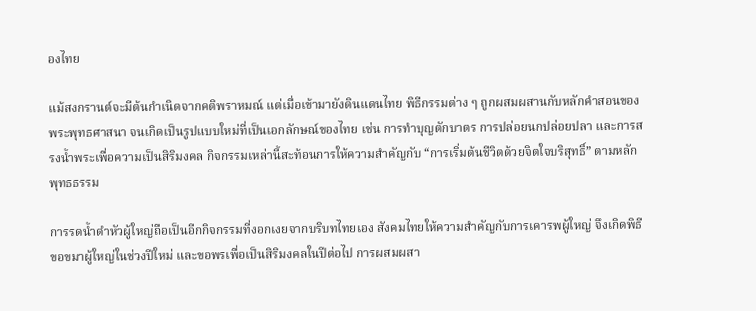องไทย

แม้สงกรานต์จะมีต้นกำเนิดจากคติพราหมณ์ แต่เมื่อเข้ามายังดินแดนไทย พิธีกรรมต่าง ๆ ถูกผสมผสานกับหลักคำสอนของพระพุทธศาสนา จนเกิดเป็นรูปแบบใหม่ที่เป็นเอกลักษณ์ของไทย เช่น การทำบุญตักบาตร การปล่อยนกปล่อยปลา และการสรงน้ำพระเพื่อความเป็นสิริมงคล กิจกรรมเหล่านี้สะท้อนการให้ความสำคัญกับ “การเริ่มต้นชีวิตด้วยจิตใจบริสุทธิ์” ตามหลักพุทธธรรม

การรดน้ำดำหัวผู้ใหญ่ถือเป็นอีกกิจกรรมที่งอกเงยจากบริบทไทยเอง สังคมไทยให้ความสำคัญกับการเคารพผู้ใหญ่ จึงเกิดพิธีขอขมาผู้ใหญ่ในช่วงปีใหม่ และขอพรเพื่อเป็นสิริมงคลในปีต่อไป การผสมผสา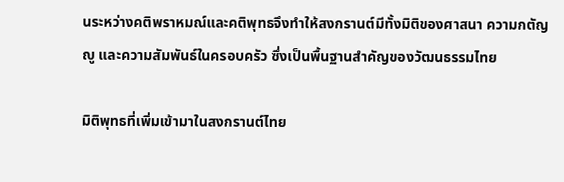นระหว่างคติพราหมณ์และคติพุทธจึงทำให้สงกรานต์มีทั้งมิติของศาสนา ความกตัญญู และความสัมพันธ์ในครอบครัว ซึ่งเป็นพื้นฐานสำคัญของวัฒนธรรมไทย

มิติพุทธที่เพิ่มเข้ามาในสงกรานต์ไทย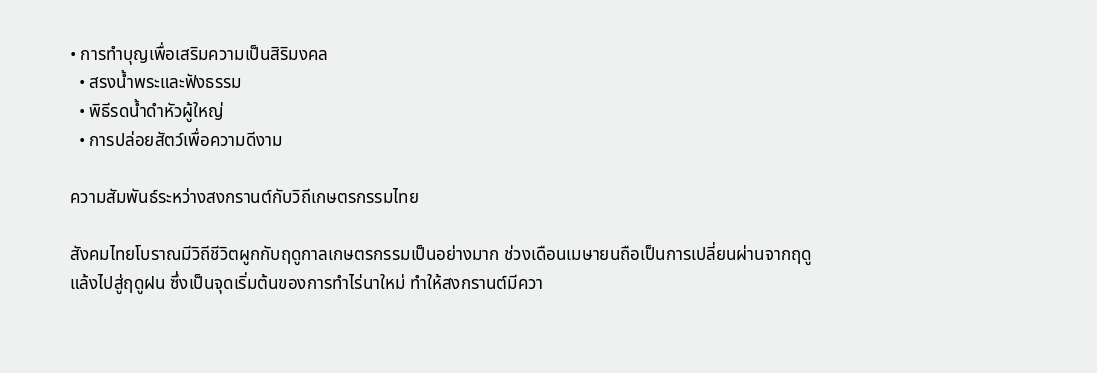• การทำบุญเพื่อเสริมความเป็นสิริมงคล
  • สรงน้ำพระและฟังธรรม
  • พิธีรดน้ำดำหัวผู้ใหญ่
  • การปล่อยสัตว์เพื่อความดีงาม

ความสัมพันธ์ระหว่างสงกรานต์กับวิถีเกษตรกรรมไทย

สังคมไทยโบราณมีวิถีชีวิตผูกกับฤดูกาลเกษตรกรรมเป็นอย่างมาก ช่วงเดือนเมษายนถือเป็นการเปลี่ยนผ่านจากฤดูแล้งไปสู่ฤดูฝน ซึ่งเป็นจุดเริ่มต้นของการทำไร่นาใหม่ ทำให้สงกรานต์มีควา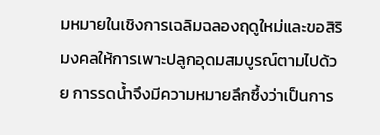มหมายในเชิงการเฉลิมฉลองฤดูใหม่และขอสิริมงคลให้การเพาะปลูกอุดมสมบูรณ์ตามไปด้วย การรดน้ำจึงมีความหมายลึกซึ้งว่าเป็นการ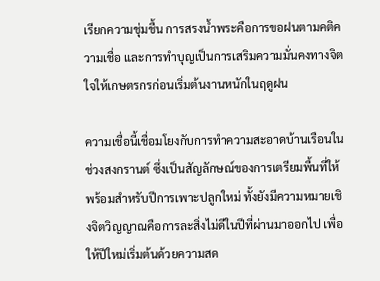เรียกความชุ่มชื้น การสรงน้ำพระคือการขอฝนตามคติความเชื่อ และการทำบุญเป็นการเสริมความมั่นคงทางจิตใจให้เกษตรกรก่อนเริ่มต้นงานหนักในฤดูฝน

ความเชื่อนี้เชื่อมโยงกับการทำความสะอาดบ้านเรือนในช่วงสงกรานต์ ซึ่งเป็นสัญลักษณ์ของการเตรียมพื้นที่ให้พร้อมสำหรับปีการเพาะปลูกใหม่ ทั้งยังมีความหมายเชิงจิตวิญญาณคือการละสิ่งไม่ดีในปีที่ผ่านมาออกไป เพื่อให้ปีใหม่เริ่มต้นด้วยความสด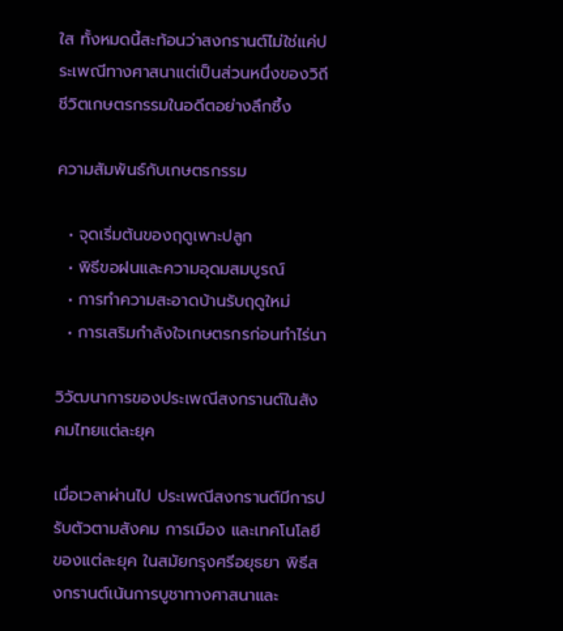ใส ทั้งหมดนี้สะท้อนว่าสงกรานต์ไม่ใช่แค่ประเพณีทางศาสนาแต่เป็นส่วนหนึ่งของวิถีชีวิตเกษตรกรรมในอดีตอย่างลึกซึ้ง

ความสัมพันธ์กับเกษตรกรรม

  • จุดเริ่มต้นของฤดูเพาะปลูก
  • พิธีขอฝนและความอุดมสมบูรณ์
  • การทำความสะอาดบ้านรับฤดูใหม่
  • การเสริมกำลังใจเกษตรกรก่อนทำไร่นา

วิวัฒนาการของประเพณีสงกรานต์ในสังคมไทยแต่ละยุค

เมื่อเวลาผ่านไป ประเพณีสงกรานต์มีการปรับตัวตามสังคม การเมือง และเทคโนโลยีของแต่ละยุค ในสมัยกรุงศรีอยุธยา พิธีสงกรานต์เน้นการบูชาทางศาสนาและ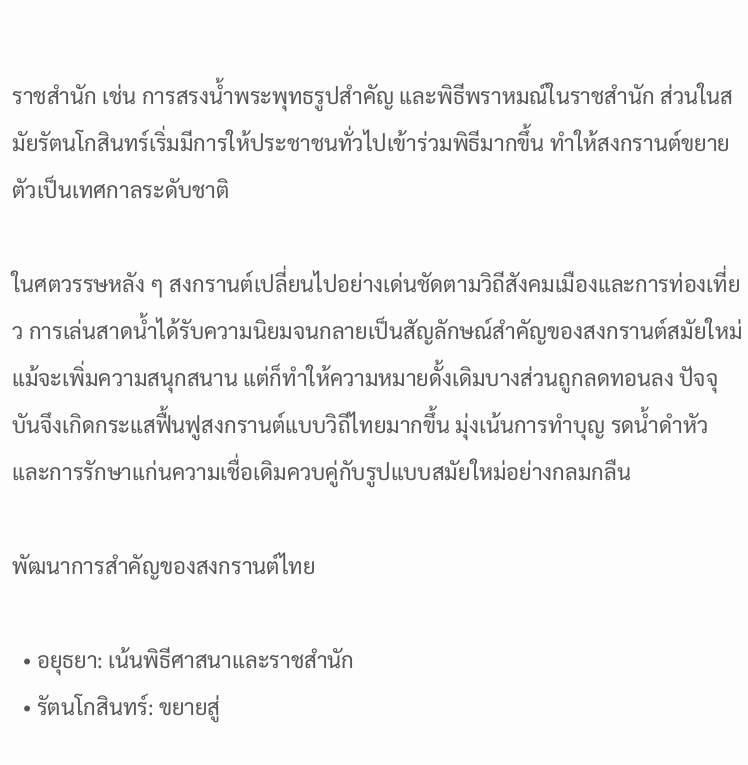ราชสำนัก เช่น การสรงน้ำพระพุทธรูปสำคัญ และพิธีพราหมณ์ในราชสำนัก ส่วนในสมัยรัตนโกสินทร์เริ่มมีการให้ประชาชนทั่วไปเข้าร่วมพิธีมากขึ้น ทำให้สงกรานต์ขยายตัวเป็นเทศกาลระดับชาติ

ในศตวรรษหลัง ๆ สงกรานต์เปลี่ยนไปอย่างเด่นชัดตามวิถีสังคมเมืองและการท่องเที่ยว การเล่นสาดน้ำได้รับความนิยมจนกลายเป็นสัญลักษณ์สำคัญของสงกรานต์สมัยใหม่ แม้จะเพิ่มความสนุกสนาน แต่ก็ทำให้ความหมายดั้งเดิมบางส่วนถูกลดทอนลง ปัจจุบันจึงเกิดกระแสฟื้นฟูสงกรานต์แบบวิถีไทยมากขึ้น มุ่งเน้นการทำบุญ รดน้ำดำหัว และการรักษาแก่นความเชื่อเดิมควบคู่กับรูปแบบสมัยใหม่อย่างกลมกลืน

พัฒนาการสำคัญของสงกรานต์ไทย

  • อยุธยา: เน้นพิธีศาสนาและราชสำนัก
  • รัตนโกสินทร์: ขยายสู่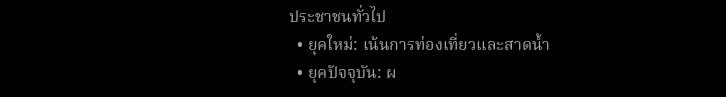ประชาชนทั่วไป
  • ยุคใหม่: เน้นการท่องเที่ยวและสาดน้ำ
  • ยุคปัจจุบัน: ผ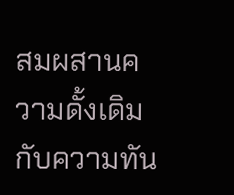สมผสานความดั้งเดิมกับความทัน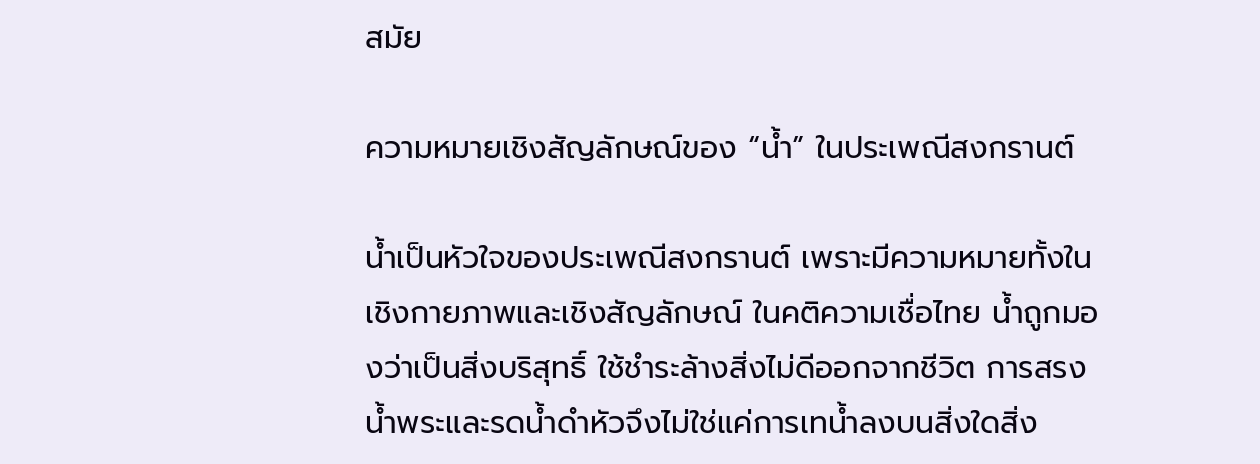สมัย

ความหมายเชิงสัญลักษณ์ของ “น้ำ” ในประเพณีสงกรานต์

น้ำเป็นหัวใจของประเพณีสงกรานต์ เพราะมีความหมายทั้งในเชิงกายภาพและเชิงสัญลักษณ์ ในคติความเชื่อไทย น้ำถูกมองว่าเป็นสิ่งบริสุทธิ์ ใช้ชำระล้างสิ่งไม่ดีออกจากชีวิต การสรงน้ำพระและรดน้ำดำหัวจึงไม่ใช่แค่การเทน้ำลงบนสิ่งใดสิ่ง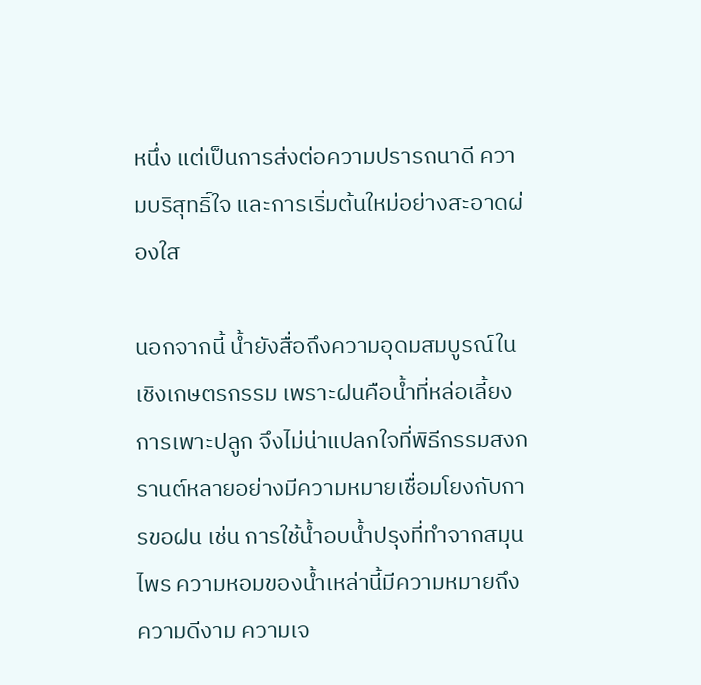หนึ่ง แต่เป็นการส่งต่อความปรารถนาดี ความบริสุทธิ์ใจ และการเริ่มต้นใหม่อย่างสะอาดผ่องใส

นอกจากนี้ น้ำยังสื่อถึงความอุดมสมบูรณ์ในเชิงเกษตรกรรม เพราะฝนคือน้ำที่หล่อเลี้ยงการเพาะปลูก จึงไม่น่าแปลกใจที่พิธีกรรมสงกรานต์หลายอย่างมีความหมายเชื่อมโยงกับการขอฝน เช่น การใช้น้ำอบน้ำปรุงที่ทำจากสมุนไพร ความหอมของน้ำเหล่านี้มีความหมายถึงความดีงาม ความเจ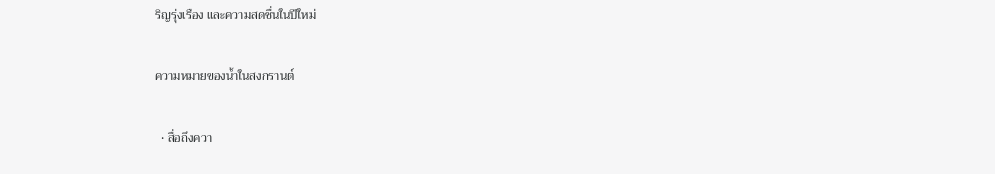ริญรุ่งเรือง และความสดชื่นในปีใหม่

ความหมายของน้ำในสงกรานต์

  • สื่อถึงควา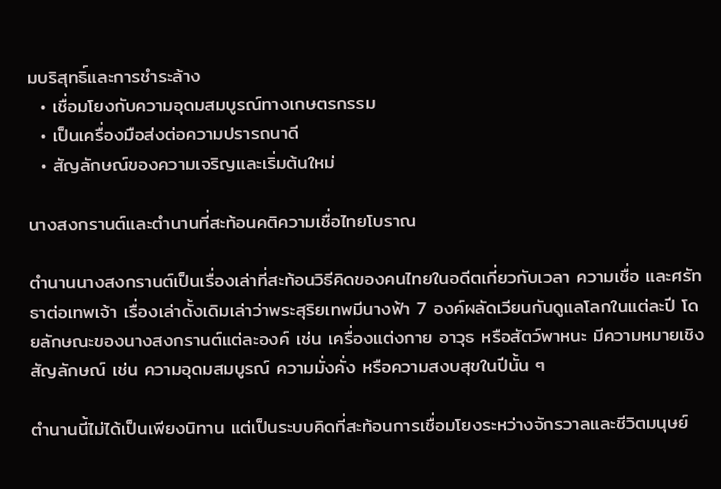มบริสุทธิ์และการชำระล้าง
  • เชื่อมโยงกับความอุดมสมบูรณ์ทางเกษตรกรรม
  • เป็นเครื่องมือส่งต่อความปรารถนาดี
  • สัญลักษณ์ของความเจริญและเริ่มต้นใหม่

นางสงกรานต์และตำนานที่สะท้อนคติความเชื่อไทยโบราณ

ตำนานนางสงกรานต์เป็นเรื่องเล่าที่สะท้อนวิธีคิดของคนไทยในอดีตเกี่ยวกับเวลา ความเชื่อ และศรัทธาต่อเทพเจ้า เรื่องเล่าดั้งเดิมเล่าว่าพระสุริยเทพมีนางฟ้า 7 องค์ผลัดเวียนกันดูแลโลกในแต่ละปี โดยลักษณะของนางสงกรานต์แต่ละองค์ เช่น เครื่องแต่งกาย อาวุธ หรือสัตว์พาหนะ มีความหมายเชิงสัญลักษณ์ เช่น ความอุดมสมบูรณ์ ความมั่งคั่ง หรือความสงบสุขในปีนั้น ๆ

ตำนานนี้ไม่ได้เป็นเพียงนิทาน แต่เป็นระบบคิดที่สะท้อนการเชื่อมโยงระหว่างจักรวาลและชีวิตมนุษย์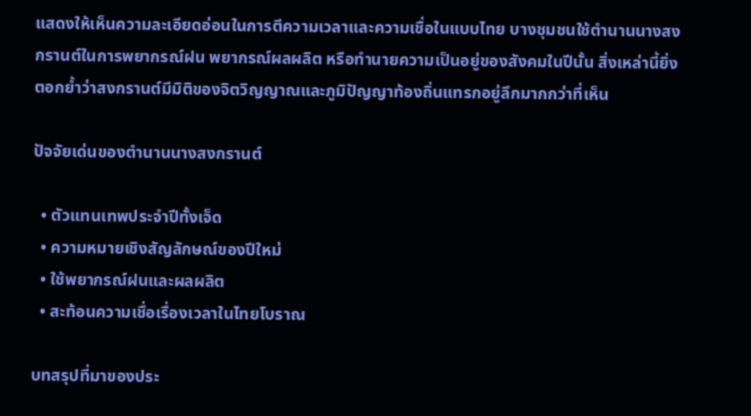แสดงให้เห็นความละเอียดอ่อนในการตีความเวลาและความเชื่อในแบบไทย บางชุมชนใช้ตำนานนางสงกรานต์ในการพยากรณ์ฝน พยากรณ์ผลผลิต หรือทำนายความเป็นอยู่ของสังคมในปีนั้น สิ่งเหล่านี้ยิ่งตอกย้ำว่าสงกรานต์มีมิติของจิตวิญญาณและภูมิปัญญาท้องถิ่นแทรกอยู่ลึกมากกว่าที่เห็น

ปัจจัยเด่นของตำนานนางสงกรานต์

  • ตัวแทนเทพประจำปีทั้งเจ็ด
  • ความหมายเชิงสัญลักษณ์ของปีใหม่
  • ใช้พยากรณ์ฝนและผลผลิต
  • สะท้อนความเชื่อเรื่องเวลาในไทยโบราณ

บทสรุปที่มาของประ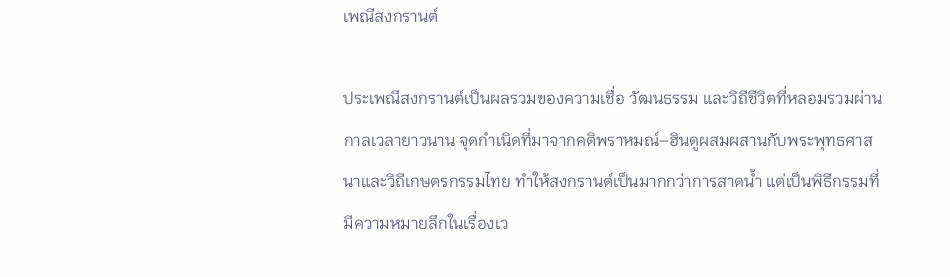เพณีสงกรานต์

ประเพณีสงกรานต์เป็นผลรวมของความเชื่อ วัฒนธรรม และวิถีชีวิตที่หลอมรวมผ่านกาลเวลายาวนาน จุดกำเนิดที่มาจากคติพราหมณ์–ฮินดูผสมผสานกับพระพุทธศาสนาและวิถีเกษตรกรรมไทย ทำให้สงกรานต์เป็นมากกว่าการสาดน้ำ แต่เป็นพิธีกรรมที่มีความหมายลึกในเรื่องเว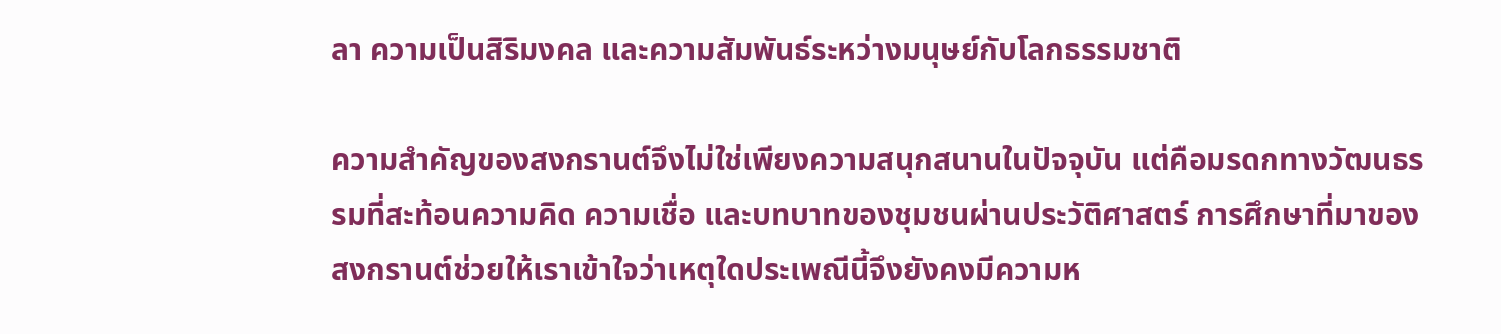ลา ความเป็นสิริมงคล และความสัมพันธ์ระหว่างมนุษย์กับโลกธรรมชาติ

ความสำคัญของสงกรานต์จึงไม่ใช่เพียงความสนุกสนานในปัจจุบัน แต่คือมรดกทางวัฒนธรรมที่สะท้อนความคิด ความเชื่อ และบทบาทของชุมชนผ่านประวัติศาสตร์ การศึกษาที่มาของสงกรานต์ช่วยให้เราเข้าใจว่าเหตุใดประเพณีนี้จึงยังคงมีความห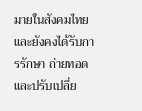มายในสังคมไทย และยังคงได้รับการรักษา ถ่ายทอด และปรับเปลี่ย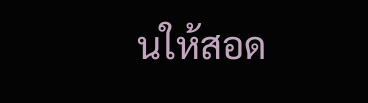นให้สอด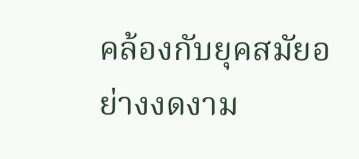คล้องกับยุคสมัยอย่างงดงาม